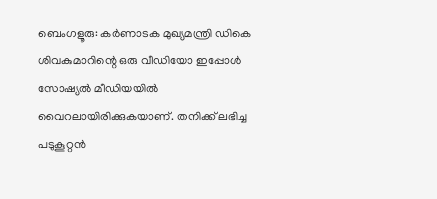ബെംഗളൂരു: കർണാടക മുഖ്യമന്ത്രി ഡികെ ശിവകുമാറിന്റെ ഒരു വീഡിയോ ഇപ്പോൾ സോഷ്യൽ മീഡിയയിൽ വൈറലായിരിക്കുകയാണ്. തനിക്ക് ലഭിച്ച പടുകൂറ്റൻ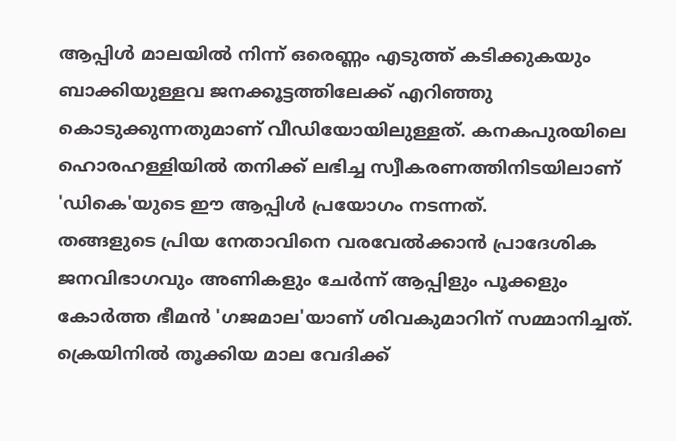ആപ്പിൾ മാലയിൽ നിന്ന് ഒരെണ്ണം എടുത്ത് കടിക്കുകയും ബാക്കിയുള്ളവ ജനക്കൂട്ടത്തിലേക്ക് എറിഞ്ഞു കൊടുക്കുന്നതുമാണ് വീഡിയോയിലുള്ളത്. കനകപുരയിലെ ഹൊരഹള്ളിയിൽ തനിക്ക് ലഭിച്ച സ്വീകരണത്തിനിടയിലാണ് 'ഡികെ'യുടെ ഈ ആപ്പിൾ പ്രയോഗം നടന്നത്.
തങ്ങളുടെ പ്രിയ നേതാവിനെ വരവേൽക്കാൻ പ്രാദേശിക ജനവിഭാഗവും അണികളും ചേർന്ന് ആപ്പിളും പൂക്കളും കോർത്ത ഭീമൻ 'ഗജമാല'യാണ് ശിവകുമാറിന് സമ്മാനിച്ചത്. ക്രെയിനിൽ തൂക്കിയ മാല വേദിക്ക്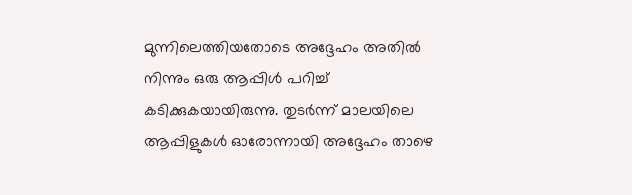മുന്നിലെത്തിയതോടെ അദ്ദേഹം അതിൽ നിന്നും ഒരു ആപ്പിൾ പറിച്ച് കടിക്കുകയായിരുന്നു. തുടർന്ന് മാലയിലെ ആപ്പിളുകൾ ഓരോന്നായി അദ്ദേഹം താഴെ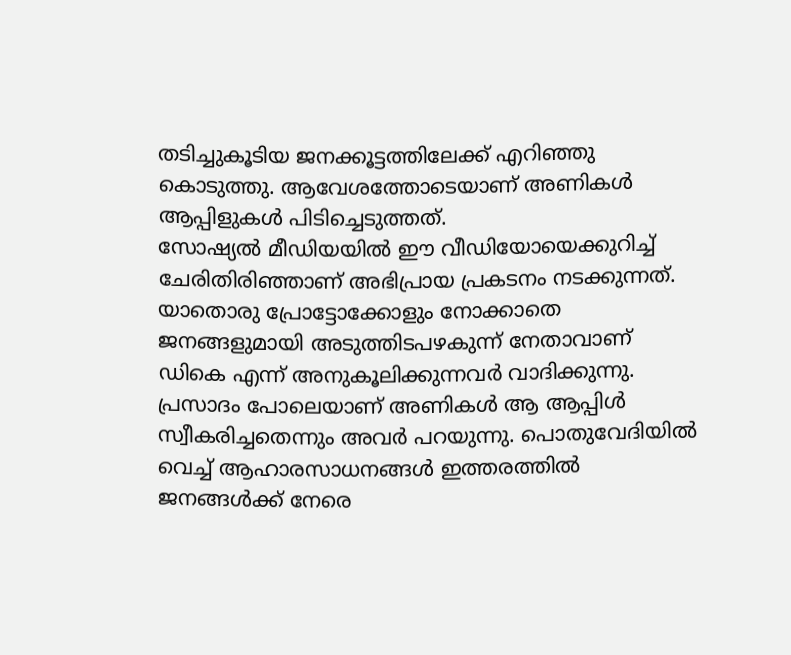തടിച്ചുകൂടിയ ജനക്കൂട്ടത്തിലേക്ക് എറിഞ്ഞു കൊടുത്തു. ആവേശത്തോടെയാണ് അണികൾ ആപ്പിളുകൾ പിടിച്ചെടുത്തത്.
സോഷ്യൽ മീഡിയയിൽ ഈ വീഡിയോയെക്കുറിച്ച് ചേരിതിരിഞ്ഞാണ് അഭിപ്രായ പ്രകടനം നടക്കുന്നത്. യാതൊരു പ്രോട്ടോക്കോളും നോക്കാതെ ജനങ്ങളുമായി അടുത്തിടപഴകുന്ന് നേതാവാണ് ഡികെ എന്ന് അനുകൂലിക്കുന്നവർ വാദിക്കുന്നു. പ്രസാദം പോലെയാണ് അണികൾ ആ ആപ്പിൾ സ്വീകരിച്ചതെന്നും അവർ പറയുന്നു. പൊതുവേദിയിൽ വെച്ച് ആഹാരസാധനങ്ങൾ ഇത്തരത്തിൽ ജനങ്ങൾക്ക് നേരെ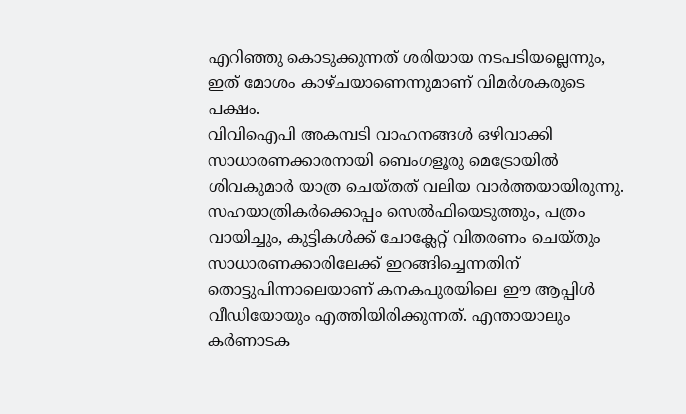എറിഞ്ഞു കൊടുക്കുന്നത് ശരിയായ നടപടിയല്ലെന്നും, ഇത് മോശം കാഴ്ചയാണെന്നുമാണ് വിമർശകരുടെ പക്ഷം.
വിവിഐപി അകമ്പടി വാഹനങ്ങൾ ഒഴിവാക്കി സാധാരണക്കാരനായി ബെംഗളൂരു മെട്രോയിൽ ശിവകുമാർ യാത്ര ചെയ്തത് വലിയ വാർത്തയായിരുന്നു. സഹയാത്രികർക്കൊപ്പം സെൽഫിയെടുത്തും, പത്രം വായിച്ചും, കുട്ടികൾക്ക് ചോക്ലേറ്റ് വിതരണം ചെയ്തും സാധാരണക്കാരിലേക്ക് ഇറങ്ങിച്ചെന്നതിന് തൊട്ടുപിന്നാലെയാണ് കനകപുരയിലെ ഈ ആപ്പിൾ വീഡിയോയും എത്തിയിരിക്കുന്നത്. എന്തായാലും കർണാടക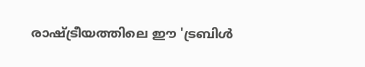രാഷ്ട്രീയത്തിലെ ഈ 'ട്രബിൾ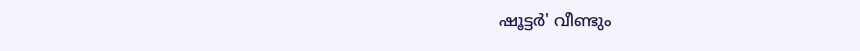ഷൂട്ടർ' വീണ്ടും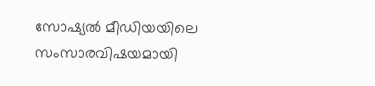സോഷ്യൽ മീഡിയയിലെ സംസാരവിഷയമായി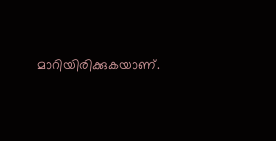മാറിയിരിക്കുകയാണ്.